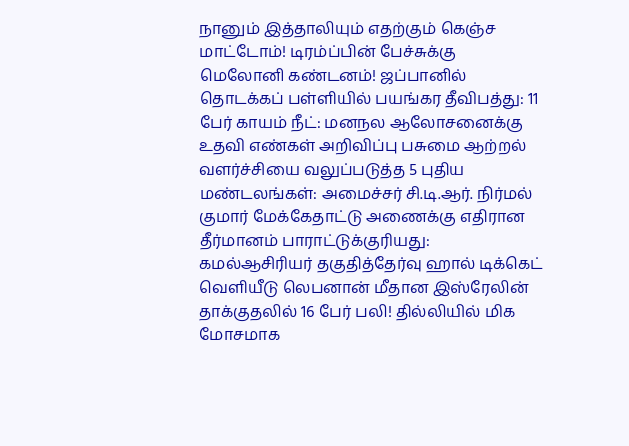நானும் இத்தாலியும் எதற்கும் கெஞ்ச மாட்டோம்! டிரம்ப்பின் பேச்சுக்கு மெலோனி கண்டனம்! ஜப்பானில் தொடக்கப் பள்ளியில் பயங்கர தீவிபத்து: 11 பேர் காயம் நீட்: மனநல ஆலோசனைக்கு உதவி எண்கள் அறிவிப்பு பசுமை ஆற்றல் வளர்ச்சியை வலுப்படுத்த 5 புதிய மண்டலங்கள்: அமைச்சர் சி.டி.ஆர். நிர்மல் குமார் மேக்கேதாட்டு அணைக்கு எதிரான தீர்மானம் பாராட்டுக்குரியது: கமல்ஆசிரியர் தகுதித்தேர்வு ஹால் டிக்கெட் வெளியீடு லெபனான் மீதான இஸ்ரேலின் தாக்குதலில் 16 பேர் பலி! தில்லியில் மிக மோசமாக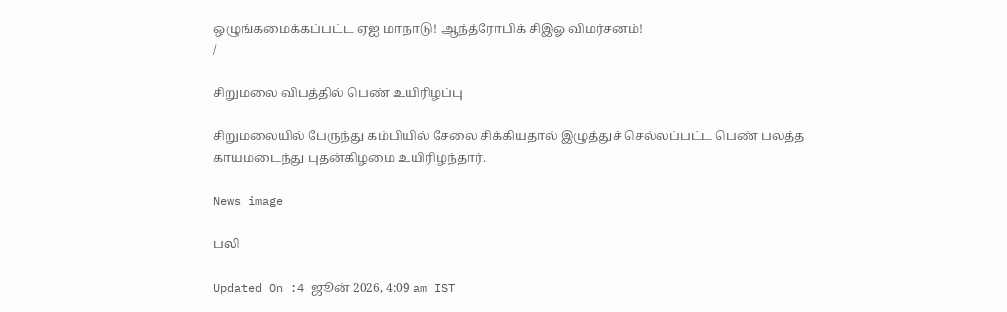ஒழுங்கமைக்கப்பட்ட ஏஐ மாநாடு! ஆந்த்ரோபிக் சிஇஓ விமர்சனம்!
/

சிறுமலை விபத்தில் பெண் உயிரிழப்பு

சிறுமலையில் பேருந்து கம்பியில் சேலை சிக்கியதால் இழுத்துச் செல்லப்பட்ட பெண் பலத்த காயமடைந்து புதன்கிழமை உயிரிழந்தார்.

News image

பலி

Updated On :4 ஜூன் 2026, 4:09 am IST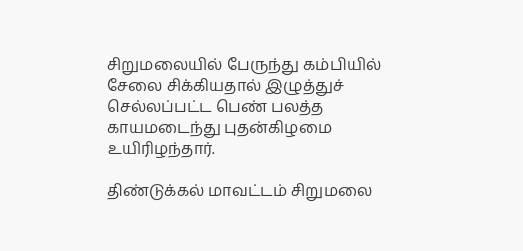சிறுமலையில் பேருந்து கம்பியில் சேலை சிக்கியதால் இழுத்துச் செல்லப்பட்ட பெண் பலத்த காயமடைந்து புதன்கிழமை உயிரிழந்தார்.

திண்டுக்கல் மாவட்டம் சிறுமலை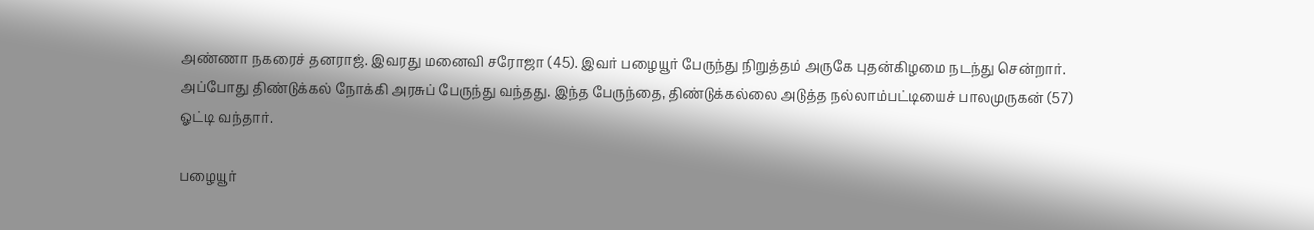அண்ணா நகரைச் தனராஜ். இவரது மனைவி சரோஜா (45). இவர் பழையூர் பேருந்து நிறுத்தம் அருகே புதன்கிழமை நடந்து சென்றார். அப்போது திண்டுக்கல் நோக்கி அரசுப் பேருந்து வந்தது. இந்த பேருந்தை, திண்டுக்கல்லை அடுத்த நல்லாம்பட்டியைச் பாலமுருகன் (57) ஓட்டி வந்தார்.

பழையூர்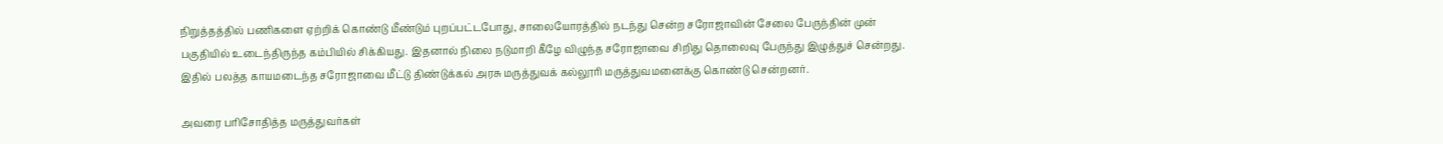நிறுத்தத்தில் பணிகளை ஏற்றிக் கொண்டு மீண்டும் புறப்பட்டபோது, சாலையோரத்தில் நடந்து சென்ற சரோஜாவின் சேலை பேருந்தின் முன் பகுதியில் உடைந்திருந்த கம்பியில் சிக்கியது. இதனால் நிலை நடுமாறி கீழே விழுந்த சரோஜாவை சிறிது தொலைவு பேருந்து இழுத்துச் சென்றது. இதில் பலத்த காயமடைந்த சரோஜாவை மீட்டு திண்டுக்கல் அரசு மருத்துவக் கல்லூரி மருத்துவமனைக்கு கொண்டு சென்றனர்.

அவரை பரிசோதித்த மருத்துவர்கள்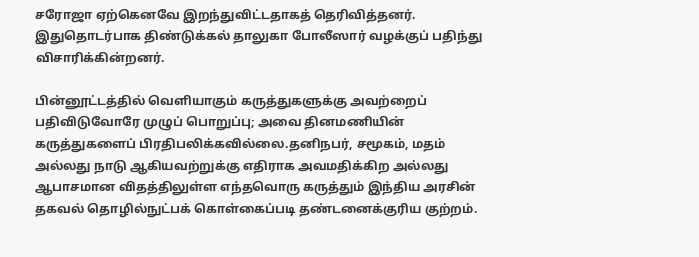சரோஜா ஏற்கெனவே இறந்துவிட்டதாகத் தெரிவித்தனர். இதுதொடர்பாக திண்டுக்கல் தாலுகா போலீஸார் வழக்குப் பதிந்து விசாரிக்கின்றனர்.

பின்னூட்டத்தில் வெளியாகும் கருத்துகளுக்கு அவற்றைப் பதிவிடுவோரே முழுப் பொறுப்பு; அவை தினமணியின் கருத்துகளைப் பிரதிபலிக்கவில்லை.தனிநபர், சமூகம், மதம் அல்லது நாடு ஆகியவற்றுக்கு எதிராக அவமதிக்கிற அல்லது ஆபாசமான விதத்திலுள்ள எந்தவொரு கருத்தும் இந்திய அரசின் தகவல் தொழில்நுட்பக் கொள்கைப்படி தண்டனைக்குரிய குற்றம்.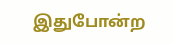இதுபோன்ற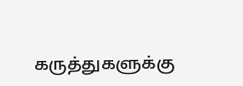கருத்துகளுக்கு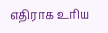எதிராக உரிய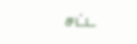சட்ட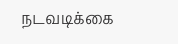நடவடிக்கை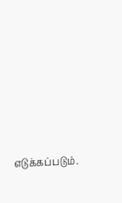எடுக்கப்படும்.